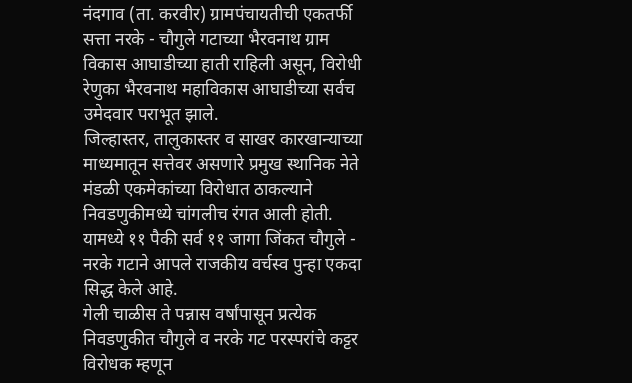नंदगाव (ता. करवीर) ग्रामपंचायतीची एकतर्फी सत्ता नरके - चौगुले गटाच्या भैरवनाथ ग्राम विकास आघाडीच्या हाती राहिली असून, विरोधी रेणुका भैरवनाथ महाविकास आघाडीच्या सर्वच उमेदवार पराभूत झाले.
जिल्हास्तर, तालुकास्तर व साखर कारखान्याच्या माध्यमातून सत्तेवर असणारे प्रमुख स्थानिक नेते मंडळी एकमेकांच्या विरोधात ठाकल्याने निवडणुकीमध्ये चांगलीच रंगत आली होती. यामध्ये ११ पैकी सर्व ११ जागा जिंकत चौगुले - नरके गटाने आपले राजकीय वर्चस्व पुन्हा एकदा सिद्ध केले आहे.
गेली चाळीस ते पन्नास वर्षांपासून प्रत्येक निवडणुकीत चौगुले व नरके गट परस्परांचे कट्टर विरोधक म्हणून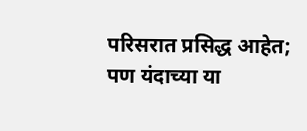परिसरात प्रसिद्ध आहेत; पण यंदाच्या या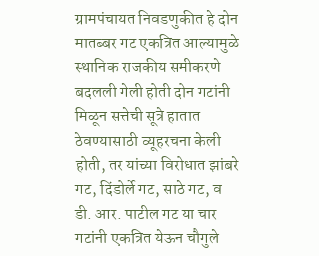ग्रामपंचायत निवडणुकीत हे दोन मातब्बर गट एकत्रित आल्यामुळे स्थानिक राजकीय समीकरणे बदलली गेली होती दोन गटांनी मिळून सत्तेची सूत्रे हातात ठेवण्यासाठी व्यूहरचना केली होती, तर यांच्या विरोधात झांबरे गट, दिंडोर्ले गट, साठे गट, व डी. आर. पाटील गट या चार गटांनी एकत्रित येऊन चौगुले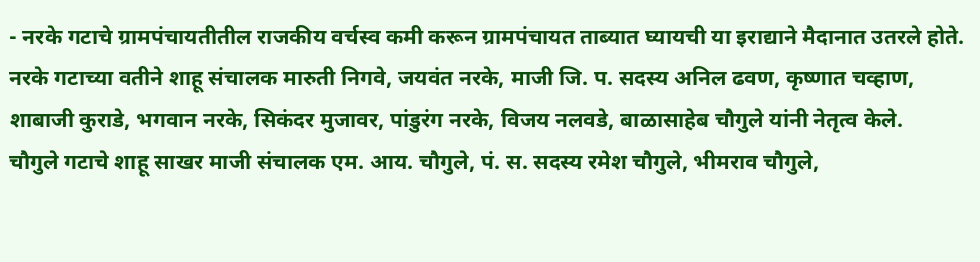- नरके गटाचे ग्रामपंचायतीतील राजकीय वर्चस्व कमी करून ग्रामपंचायत ताब्यात घ्यायची या इराद्याने मैदानात उतरले होते. नरके गटाच्या वतीने शाहू संचालक मारुती निगवे, जयवंत नरके, माजी जि. प. सदस्य अनिल ढवण, कृष्णात चव्हाण, शाबाजी कुराडे, भगवान नरके, सिकंदर मुजावर, पांडुरंग नरके, विजय नलवडे, बाळासाहेब चौगुले यांनी नेतृत्व केले.
चौगुले गटाचे शाहू साखर माजी संचालक एम. आय. चौगुले, पं. स. सदस्य रमेश चौगुले, भीमराव चौगुले,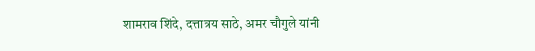शामराव शिंदे, दत्तात्रय साठे, अमर चौगुले यांनी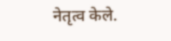नेतृत्व केले.